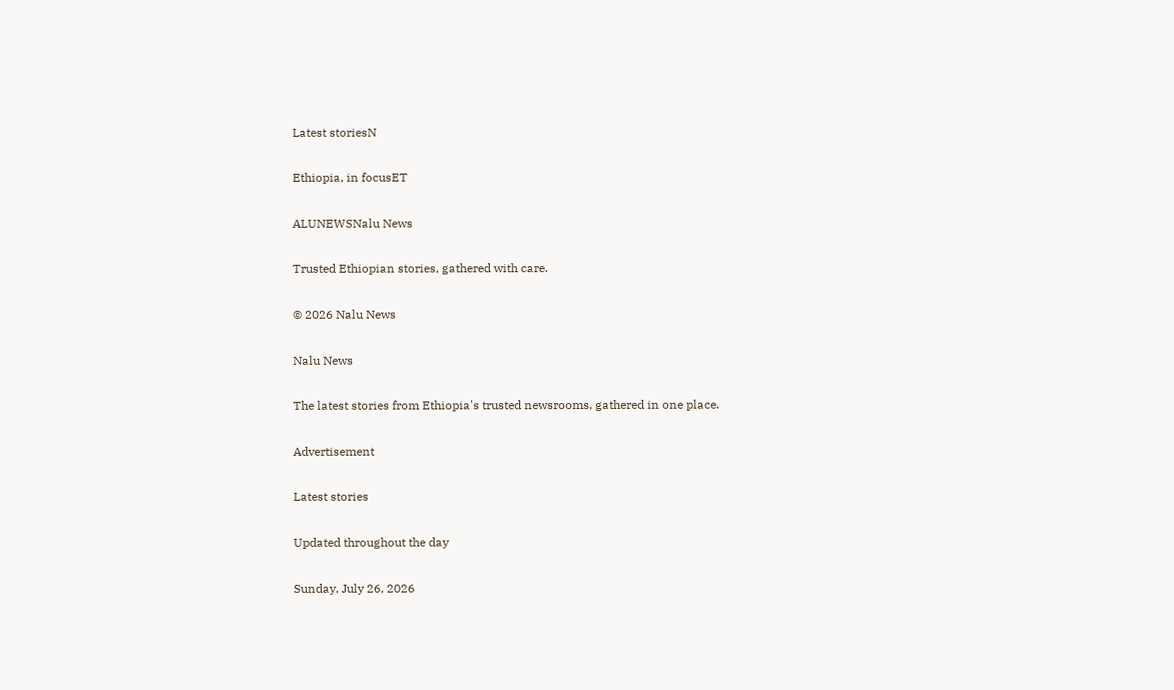Latest storiesN

Ethiopia, in focusET

ALUNEWSNalu News

Trusted Ethiopian stories, gathered with care.

© 2026 Nalu News

Nalu News

The latest stories from Ethiopia's trusted newsrooms, gathered in one place.

Advertisement

Latest stories

Updated throughout the day

Sunday, July 26, 2026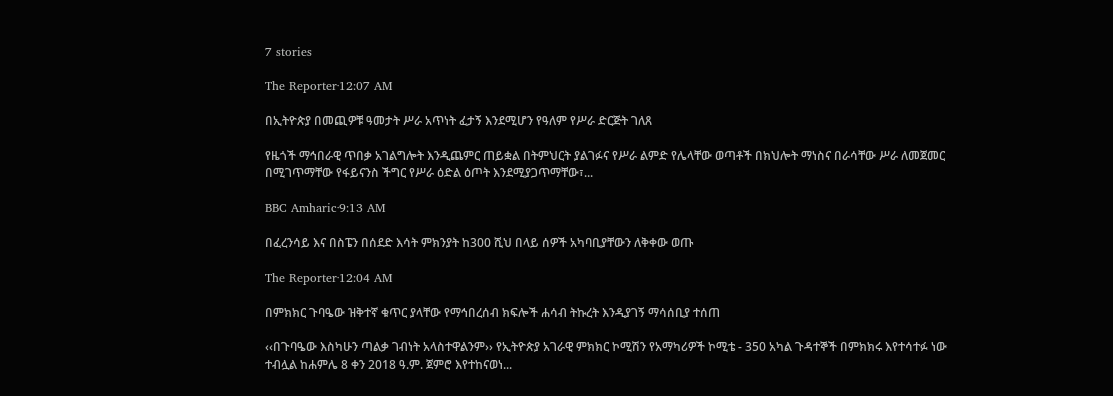7 stories

The Reporter·12:07 AM

በኢትዮጵያ በመጪዎቹ ዓመታት ሥራ አጥነት ፈታኝ እንደሚሆን የዓለም የሥራ ድርጅት ገለጸ

የዜጎች ማኅበራዊ ጥበቃ አገልግሎት እንዲጨምር ጠይቋል በትምህርት ያልገፉና የሥራ ልምድ የሌላቸው ወጣቶች በክህሎት ማነስና በራሳቸው ሥራ ለመጀመር በሚገጥማቸው የፋይናንስ ችግር የሥራ ዕድል ዕጦት እንደሚያጋጥማቸው፣...

BBC Amharic·9:13 AM

በፈረንሳይ እና በስፔን በሰደድ እሳት ምክንያት ከ300 ሺህ በላይ ሰዎች አካባቢያቸውን ለቅቀው ወጡ

The Reporter·12:04 AM

በምክክር ጉባዔው ዝቅተኛ ቁጥር ያላቸው የማኅበረሰብ ክፍሎች ሐሳብ ትኩረት እንዲያገኝ ማሳሰቢያ ተሰጠ

‹‹በጉባዔው እስካሁን ጣልቃ ገብነት አላስተዋልንም›› የኢትዮጵያ አገራዊ ምክክር ኮሚሽን የአማካሪዎች ኮሚቴ - 350 አካል ጉዳተኞች በምክክሩ እየተሳተፉ ነው ተብሏል ከሐምሌ 8 ቀን 2018 ዓ.ም. ጀምሮ እየተከናወነ...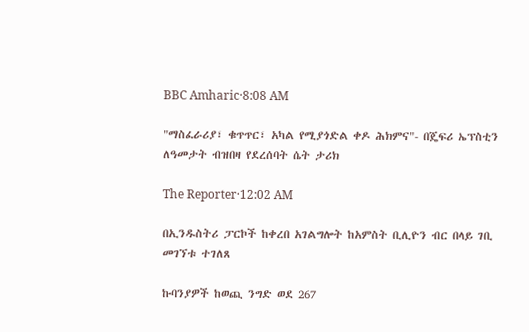BBC Amharic·8:08 AM

"ማስፈራሪያ፣ ቁጥጥር፣ አካል የሚያጎድል ቀዶ ሕክምና"- በጄፍሪ ኤፕስቲን ለዓመታት ብዝበዛ የደረሰባት ሴት ታሪክ

The Reporter·12:02 AM

በኢንዱስትሪ ፓርኮች ከቀረበ አገልግሎት ከአምስት ቢሊዮን ብር በላይ ገቢ መገኘቱ ተገለጸ

ኩባንያዎች ከወጪ ንግድ ወደ 267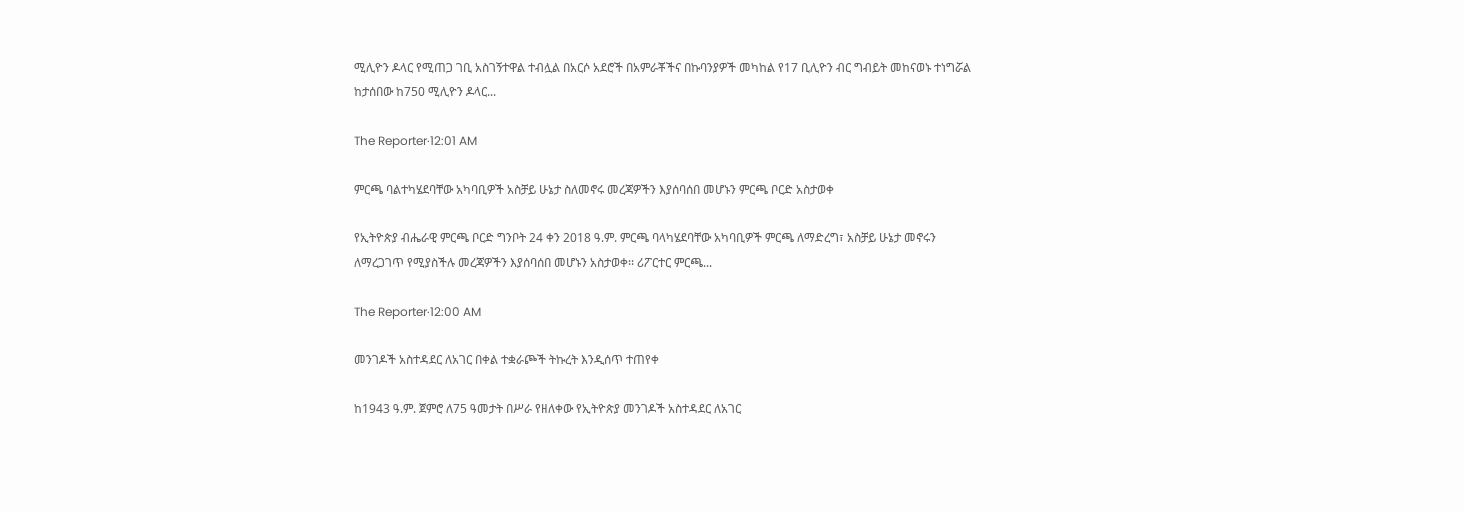ሚሊዮን ዶላር የሚጠጋ ገቢ አስገኝተዋል ተብሏል በአርሶ አደሮች በአምራቾችና በኩባንያዎች መካከል የ17 ቢሊዮን ብር ግብይት መከናወኑ ተነግሯል ከታሰበው ከ750 ሚሊዮን ዶላር...

The Reporter·12:01 AM

ምርጫ ባልተካሄደባቸው አካባቢዎች አስቻይ ሁኔታ ስለመኖሩ መረጃዎችን እያሰባሰበ መሆኑን ምርጫ ቦርድ አስታወቀ

የኢትዮጵያ ብሔራዊ ምርጫ ቦርድ ግንቦት 24 ቀን 2018 ዓ.ም. ምርጫ ባላካሄደባቸው አካባቢዎች ምርጫ ለማድረግ፣ አስቻይ ሁኔታ መኖሩን ለማረጋገጥ የሚያስችሉ መረጃዎችን እያሰባሰበ መሆኑን አስታወቀ፡፡ ሪፖርተር ምርጫ...

The Reporter·12:00 AM

መንገዶች አስተዳደር ለአገር በቀል ተቋራጮች ትኩረት እንዲሰጥ ተጠየቀ

ከ1943 ዓ.ም. ጀምሮ ለ75 ዓመታት በሥራ የዘለቀው የኢትዮጵያ መንገዶች አስተዳደር ለአገር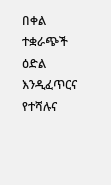በቀል ተቋራጭች ዕድል እንዲፈጥርና የተሻሉና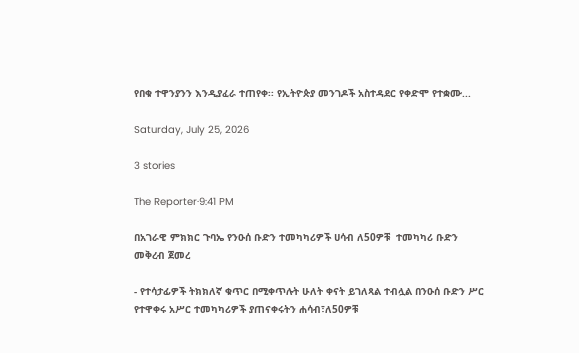የበቁ ተዋንያንን እንዲያፈራ ተጠየቀ፡፡ የኢትዮጵያ መንገዶች አስተዳደር የቀድሞ የተቋሙ...

Saturday, July 25, 2026

3 stories

The Reporter·9:41 PM

በአገራዊ ምክክር ጉባኤ የንዑሰ ቡድን ተመካካሪዎች ሀሳብ ለ50ዎቹ  ተመካካሪ ቡድን መቅረብ ጀመረ

- የተሳታፊዎች ትክክለኛ ቁጥር በሚቀጥሉት ሁለት ቀናት ይገለጻል ተብሏል በንዑሰ ቡድን ሥር የተዋቀሩ አሥር ተመካካሪዎች ያጠናቀሩትን ሐሳብ፣ለ50ዎቹ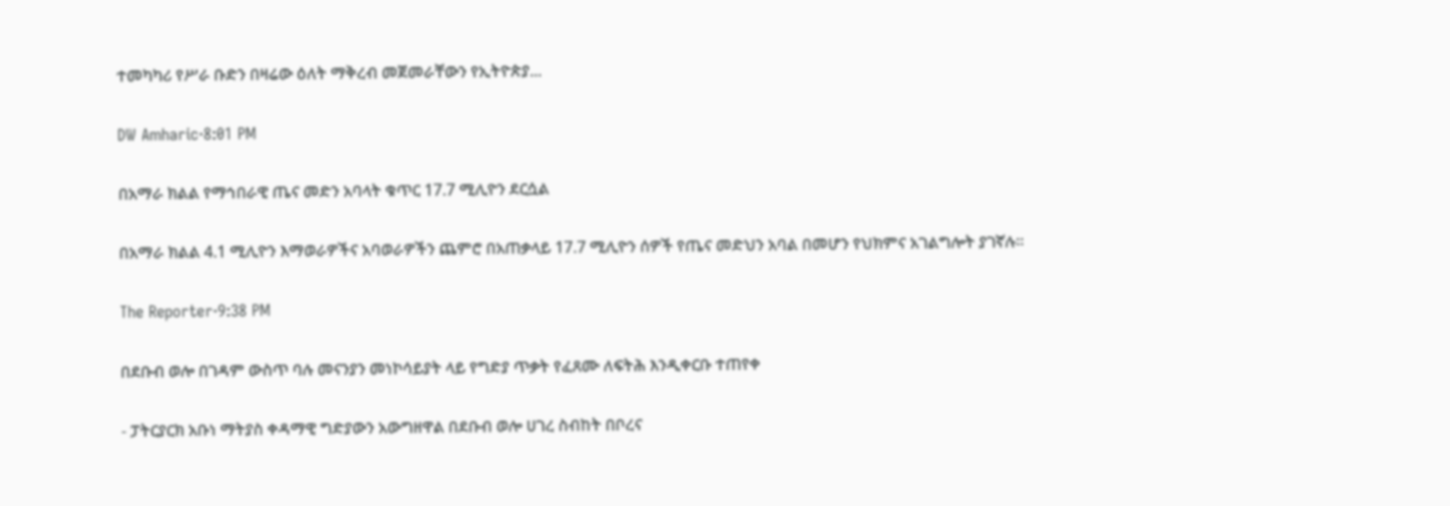ተመካካሪ የሥራ ቡድን በዛሬው ዕለት ማቅረብ መጀመራቸውን የኢትዮጵያ...

DW Amharic·8:01 PM

በአማራ ክልል የማኅበራዊ ጤና መድን አባላት ቁጥር 17.7 ሚሊዮን ደርሷል

በአማራ ክልል 4.1 ሚሊዮን እማወራዎችና አባወራዎችን ጨምሮ በአጠቃላይ 17.7 ሚሊዮን ሰዎች የጤና መድህን አባል በመሆን የህክምና አገልግሎት ያገኛሉ።

The Reporter·9:38 PM

በደቡብ ወሎ በገዳም ውስጥ ባሉ መናንያን መነኮሳይያት ላይ የግድያ ጥቃት የፈጸሙ ለፍትሕ እንዲቀርቡ ተጠየቀ

- ፓትርያርክ አቡነ ማትያስ ቀዳማዊ ግድያውን አውግዘዋል በደቡብ ወሎ ሀገረ ስብከት በቦረና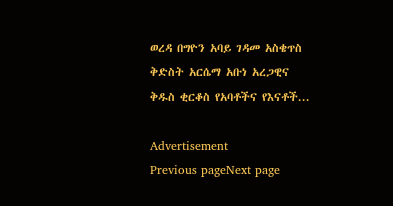ወረዳ በግዮን አባይ ገዳመ አስቄጥስ ቅድስት አርሴማ አቡነ አረጋዊና ቅዱስ ቂርቆስ የአባቶችና የእናቶች...

Advertisement
Previous pageNext page